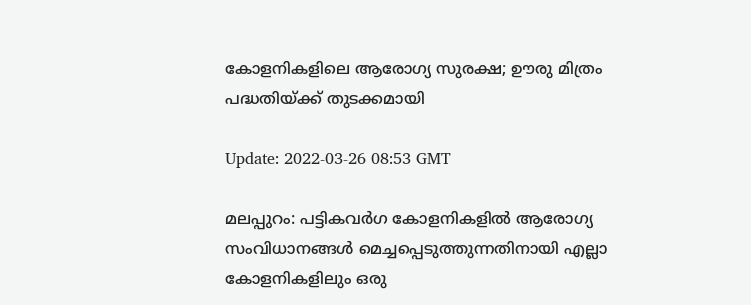കോളനികളിലെ ആരോഗ്യ സുരക്ഷ; ഊരു മിത്രം പദ്ധതിയ്ക്ക് തുടക്കമായി

Update: 2022-03-26 08:53 GMT

മലപ്പുറം: പട്ടികവര്‍ഗ കോളനികളില്‍ ആരോഗ്യ സംവിധാനങ്ങള്‍ മെച്ചപ്പെടുത്തുന്നതിനായി എല്ലാ കോളനികളിലും ഒരു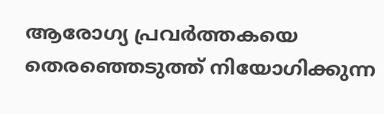ആരോഗ്യ പ്രവര്‍ത്തകയെ തെരഞ്ഞെടുത്ത് നിയോഗിക്കുന്ന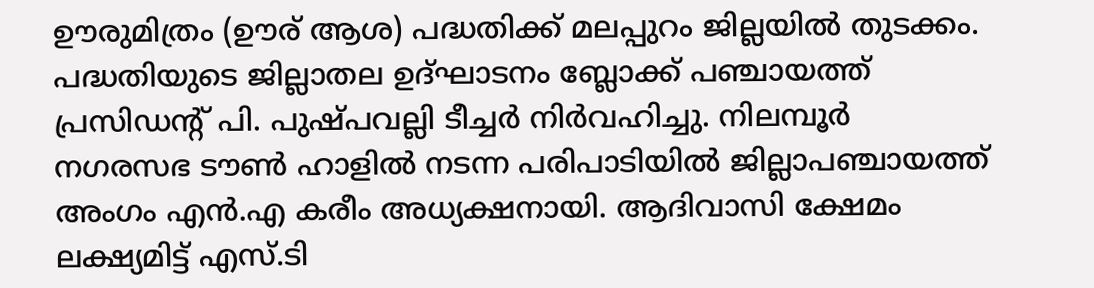ഊരുമിത്രം (ഊര് ആശ) പദ്ധതിക്ക് മലപ്പുറം ജില്ലയില്‍ തുടക്കം. പദ്ധതിയുടെ ജില്ലാതല ഉദ്ഘാടനം ബ്ലോക്ക് പഞ്ചായത്ത് പ്രസിഡന്റ് പി. പുഷ്പവല്ലി ടീച്ചര്‍ നിര്‍വഹിച്ചു. നിലമ്പൂര്‍ നഗരസഭ ടൗണ്‍ ഹാളില്‍ നടന്ന പരിപാടിയില്‍ ജില്ലാപഞ്ചായത്ത് അംഗം എന്‍.എ കരീം അധ്യക്ഷനായി. ആദിവാസി ക്ഷേമം ലക്ഷ്യമിട്ട് എസ്.ടി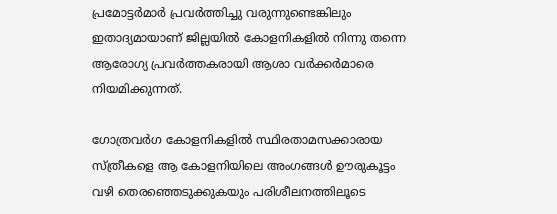പ്രമോട്ടര്‍മാര്‍ പ്രവര്‍ത്തിച്ചു വരുന്നുണ്ടെങ്കിലും ഇതാദ്യമായാണ് ജില്ലയില്‍ കോളനികളില്‍ നിന്നു തന്നെ ആരോഗ്യ പ്രവര്‍ത്തകരായി ആശാ വര്‍ക്കര്‍മാരെ നിയമിക്കുന്നത്.

ഗോത്രവര്‍ഗ കോളനികളില്‍ സ്ഥിരതാമസക്കാരായ സ്ത്രീകളെ ആ കോളനിയിലെ അംഗങ്ങള്‍ ഊരുകൂട്ടം വഴി തെരഞ്ഞെടുക്കുകയും പരിശീലനത്തിലൂടെ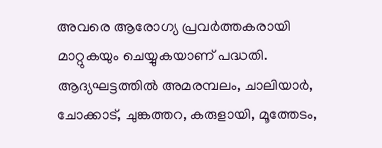അവരെ ആരോഗ്യ പ്രവര്‍ത്തകരായി മാറ്റുകയും ചെയ്യുകയാണ് പദ്ധതി. ആദ്യഘട്ടത്തില്‍ അമരമ്പലം, ചാലിയാര്‍, ചോക്കാട്, ചുങ്കത്തറ, കരുളായി, മൂത്തേടം,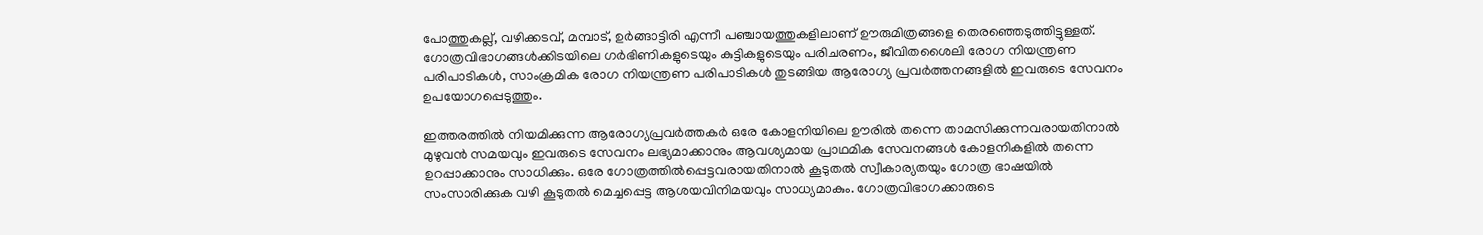പോത്തുകല്ല്, വഴിക്കടവ്, മമ്പാട്, ഉര്‍ങ്ങാട്ടിരി എന്നീ പഞ്ചായത്തുകളിലാണ് ഊരുമിത്രങ്ങളെ തെരഞ്ഞെടുത്തിട്ടുള്ളത്. ഗോത്രവിഭാഗങ്ങള്‍ക്കിടയിലെ ഗര്‍ഭിണികളുടെയും കുട്ടികളുടെയും പരിചരണം, ജീവിതശൈലി രോഗ നിയന്ത്രണ പരിപാടികള്‍, സാംക്രമിക രോഗ നിയന്ത്രണ പരിപാടികള്‍ തുടങ്ങിയ ആരോഗ്യ പ്രവര്‍ത്തനങ്ങളില്‍ ഇവരുടെ സേവനം ഉപയോഗപ്പെടുത്തും.

ഇത്തരത്തില്‍ നിയമിക്കുന്ന ആരോഗ്യപ്രവര്‍ത്തകര്‍ ഒരേ കോളനിയിലെ ഊരില്‍ തന്നെ താമസിക്കുന്നവരായതിനാല്‍ മുഴുവന്‍ സമയവും ഇവരുടെ സേവനം ലഭ്യമാക്കാനും ആവശ്യമായ പ്രാഥമിക സേവനങ്ങള്‍ കോളനികളില്‍ തന്നെ ഉറപ്പാക്കാനും സാധിക്കും. ഒരേ ഗോത്രത്തില്‍പ്പെട്ടവരായതിനാല്‍ കൂടുതല്‍ സ്വീകാര്യതയും ഗോത്ര ഭാഷയില്‍ സംസാരിക്കുക വഴി കൂടുതല്‍ മെച്ചപ്പെട്ട ആശയവിനിമയവും സാധ്യമാകും. ഗോത്രവിഭാഗക്കാരുടെ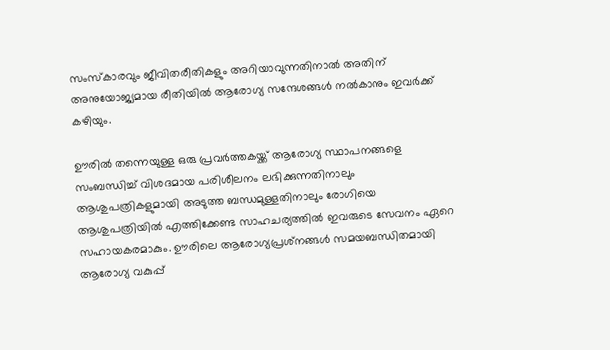സംസ്‌കാരവും ജീവിതരീതികളും അറിയാവുന്നതിനാല്‍ അതിന് അനുയോജ്യമായ രീതിയില്‍ ആരോഗ്യ സന്ദേശങ്ങള്‍ നല്‍കാനും ഇവര്‍ക്ക് കഴിയും.

ഊരില്‍ തന്നെയുള്ള ഒരു പ്രവര്‍ത്തകയ്ക്ക് ആരോഗ്യ സ്ഥാപനങ്ങളെ സംബന്ധിച്ച് വിശദമായ പരിശീലനം ലഭിക്കുന്നതിനാലും ആശുപത്രികളുമായി അടുത്ത ബന്ധമുള്ളതിനാലും രോഗിയെ ആശുപത്രിയില്‍ എത്തിക്കേണ്ട സാഹചര്യത്തില്‍ ഇവരുടെ സേവനം ഏറെ സഹായകരമാകും. ഊരിലെ ആരോഗ്യപ്രശ്‌നങ്ങള്‍ സമയബന്ധിതമായി ആരോഗ്യ വകുപ്പ്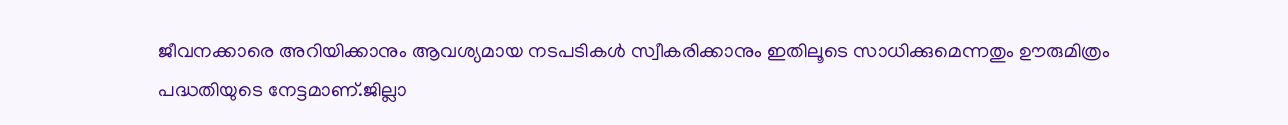ജീവനക്കാരെ അറിയിക്കാനും ആവശ്യമായ നടപടികള്‍ സ്വീകരിക്കാനും ഇതിലൂടെ സാധിക്കുമെന്നതും ഊരുമിത്രം പദ്ധതിയുടെ നേട്ടമാണ്.ജില്ലാ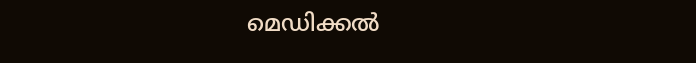മെഡിക്കല്‍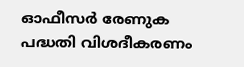ഓഫീസര്‍ രേണുക പദ്ധതി വിശദീകരണം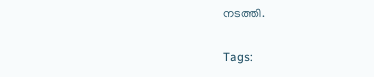നടത്തി.

Tags: